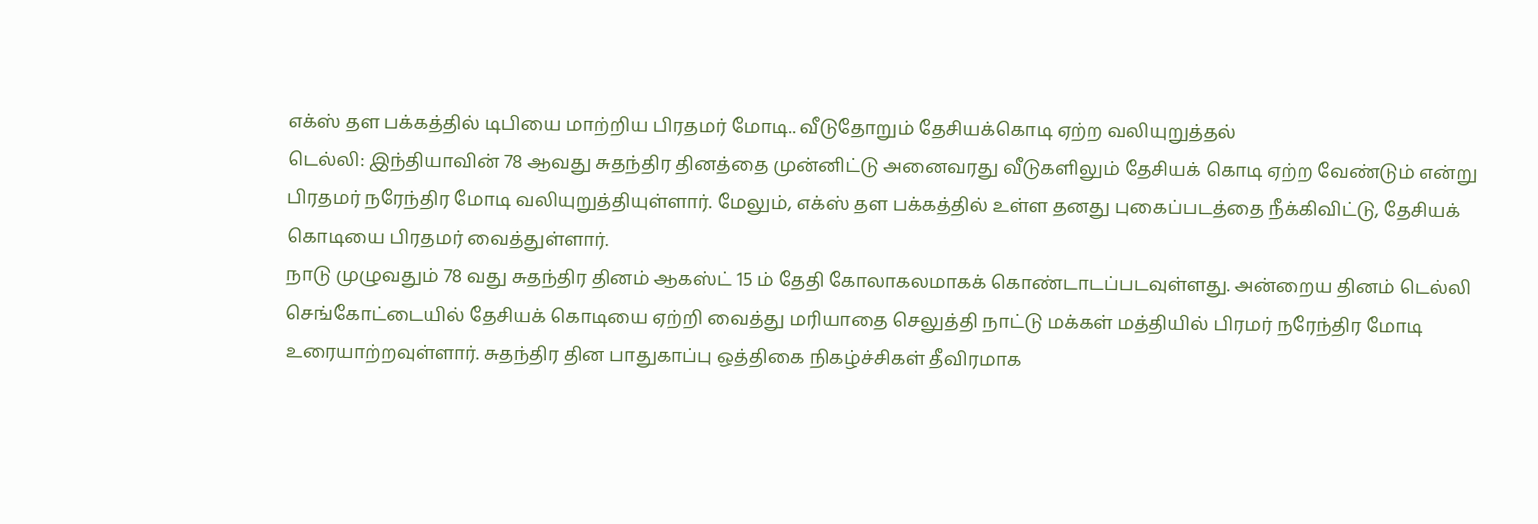எக்ஸ் தள பக்கத்தில் டிபியை மாற்றிய பிரதமர் மோடி.. வீடுதோறும் தேசியக்கொடி ஏற்ற வலியுறுத்தல்
டெல்லி: இந்தியாவின் 78 ஆவது சுதந்திர தினத்தை முன்னிட்டு அனைவரது வீடுகளிலும் தேசியக் கொடி ஏற்ற வேண்டும் என்று பிரதமர் நரேந்திர மோடி வலியுறுத்தியுள்ளார். மேலும், எக்ஸ் தள பக்கத்தில் உள்ள தனது புகைப்படத்தை நீக்கிவிட்டு, தேசியக் கொடியை பிரதமர் வைத்துள்ளார்.
நாடு முழுவதும் 78 வது சுதந்திர தினம் ஆகஸ்ட் 15 ம் தேதி கோலாகலமாகக் கொண்டாடப்படவுள்ளது. அன்றைய தினம் டெல்லி செங்கோட்டையில் தேசியக் கொடியை ஏற்றி வைத்து மரியாதை செலுத்தி நாட்டு மக்கள் மத்தியில் பிரமர் நரேந்திர மோடி உரையாற்றவுள்ளார். சுதந்திர தின பாதுகாப்பு ஒத்திகை நிகழ்ச்சிகள் தீவிரமாக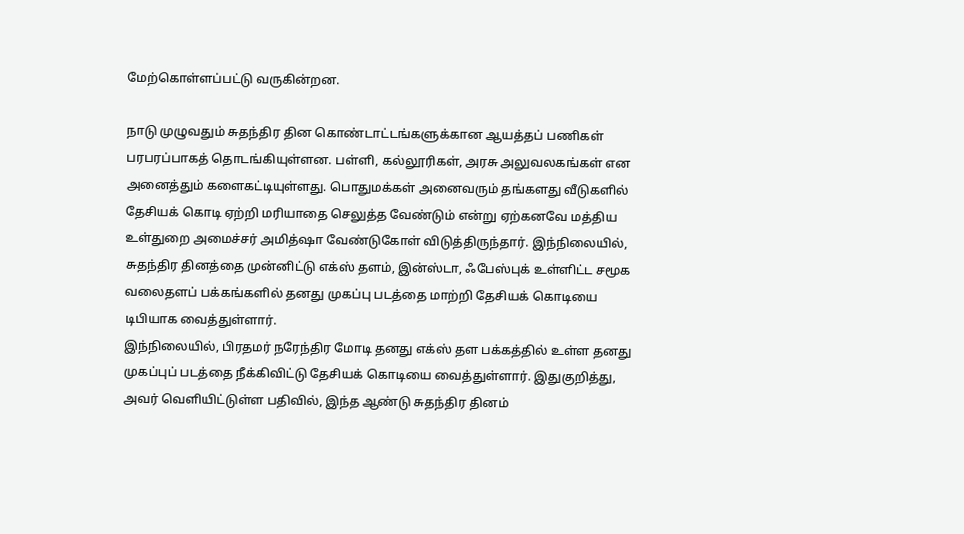மேற்கொள்ளப்பட்டு வருகின்றன.

நாடு முழுவதும் சுதந்திர தின கொண்டாட்டங்களுக்கான ஆயத்தப் பணிகள் பரபரப்பாகத் தொடங்கியுள்ளன. பள்ளி, கல்லூரிகள், அரசு அலுவலகங்கள் என அனைத்தும் களைகட்டியுள்ளது. பொதுமக்கள் அனைவரும் தங்களது வீடுகளில் தேசியக் கொடி ஏற்றி மரியாதை செலுத்த வேண்டும் என்று ஏற்கனவே மத்திய உள்துறை அமைச்சர் அமித்ஷா வேண்டுகோள் விடுத்திருந்தார். இந்நிலையில், சுதந்திர தினத்தை முன்னிட்டு எக்ஸ் தளம், இன்ஸ்டா, ஃபேஸ்புக் உள்ளிட்ட சமூக வலைதளப் பக்கங்களில் தனது முகப்பு படத்தை மாற்றி தேசியக் கொடியை டிபியாக வைத்துள்ளார்.
இந்நிலையில், பிரதமர் நரேந்திர மோடி தனது எக்ஸ் தள பக்கத்தில் உள்ள தனது முகப்புப் படத்தை நீக்கிவிட்டு தேசியக் கொடியை வைத்துள்ளார். இதுகுறித்து, அவர் வெளியிட்டுள்ள பதிவில், இந்த ஆண்டு சுதந்திர தினம்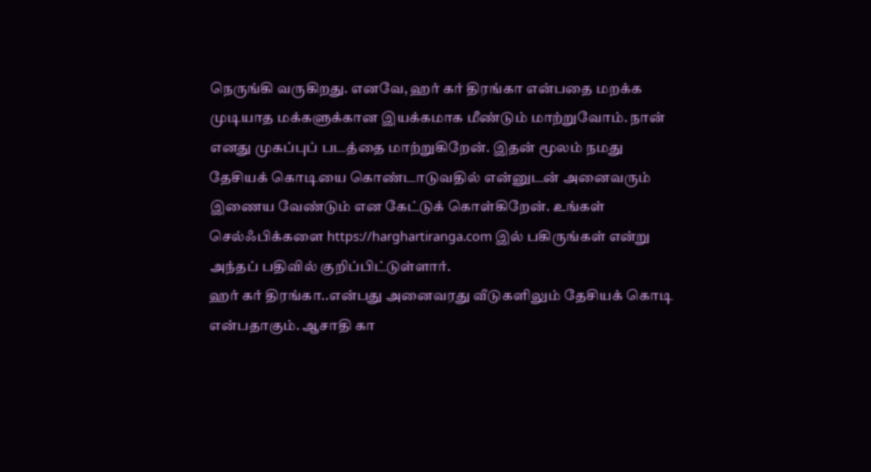நெருங்கி வருகிறது. எனவே, ஹர் கர் திரங்கா என்பதை மறக்க முடியாத மக்களுக்கான இயக்கமாக மீண்டும் மாற்றுவோம். நான் எனது முகப்புப் படத்தை மாற்றுகிறேன். இதன் மூலம் நமது தேசியக் கொடியை கொண்டாடுவதில் என்னுடன் அனைவரும் இணைய வேண்டும் என கேட்டுக் கொள்கிறேன். உங்கள் செல்ஃபிக்களை https://harghartiranga.com இல் பகிருங்கள் என்று அந்தப் பதிவில் குறிப்பிட்டுள்ளார்.
ஹர் கர் திரங்கா..என்பது அனைவரது வீடுகளிலும் தேசியக் கொடி என்பதாகும். ஆசாதி கா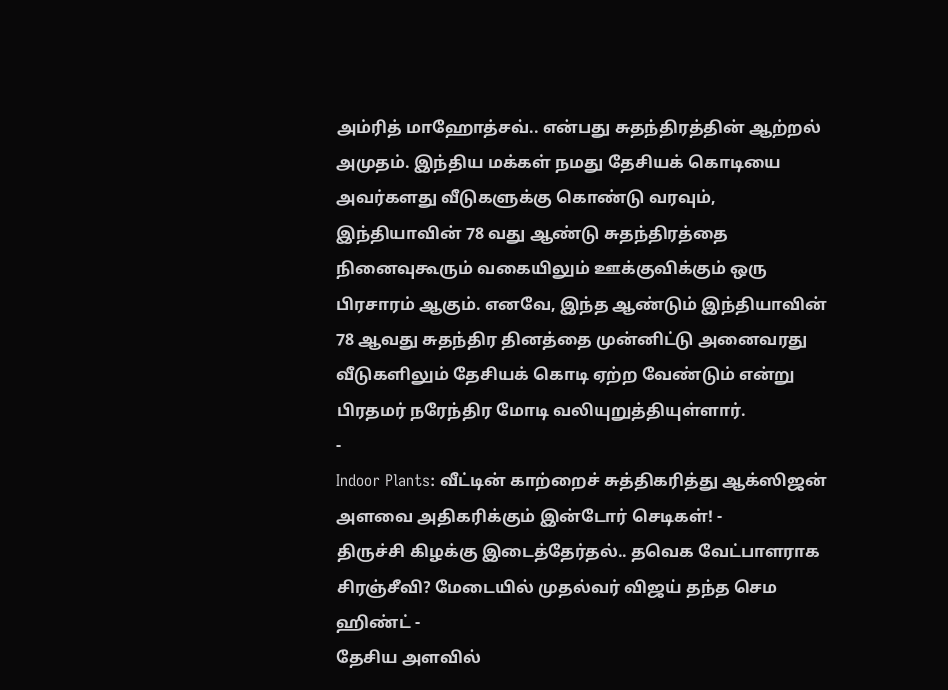அம்ரித் மாஹோத்சவ்.. என்பது சுதந்திரத்தின் ஆற்றல் அமுதம். இந்திய மக்கள் நமது தேசியக் கொடியை அவர்களது வீடுகளுக்கு கொண்டு வரவும், இந்தியாவின் 78 வது ஆண்டு சுதந்திரத்தை நினைவுகூரும் வகையிலும் ஊக்குவிக்கும் ஒரு பிரசாரம் ஆகும். எனவே, இந்த ஆண்டும் இந்தியாவின் 78 ஆவது சுதந்திர தினத்தை முன்னிட்டு அனைவரது வீடுகளிலும் தேசியக் கொடி ஏற்ற வேண்டும் என்று பிரதமர் நரேந்திர மோடி வலியுறுத்தியுள்ளார்.
-
Indoor Plants: வீட்டின் காற்றைச் சுத்திகரித்து ஆக்ஸிஜன் அளவை அதிகரிக்கும் இன்டோர் செடிகள்! -
திருச்சி கிழக்கு இடைத்தேர்தல்.. தவெக வேட்பாளராக சிரஞ்சீவி? மேடையில் முதல்வர் விஜய் தந்த செம ஹிண்ட் -
தேசிய அளவில்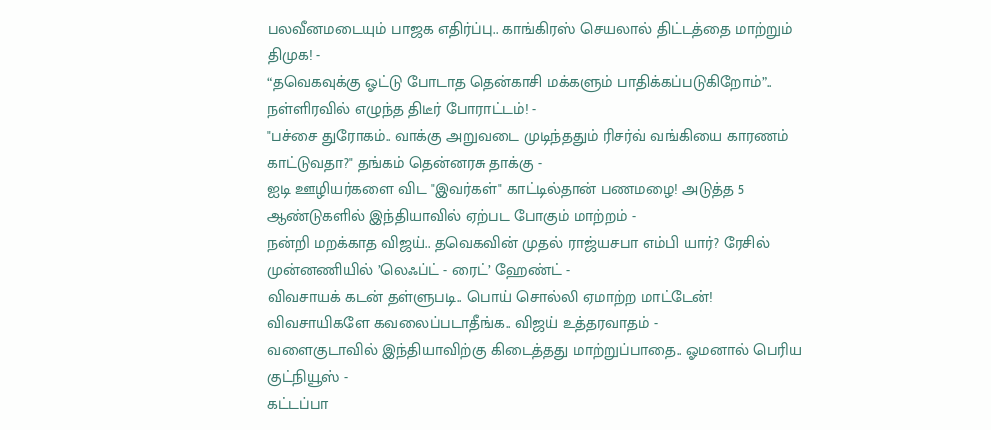பலவீனமடையும் பாஜக எதிர்ப்பு.. காங்கிரஸ் செயலால் திட்டத்தை மாற்றும் திமுக! -
“தவெகவுக்கு ஓட்டு போடாத தென்காசி மக்களும் பாதிக்கப்படுகிறோம்”.. நள்ளிரவில் எழுந்த திடீர் போராட்டம்! -
"பச்சை துரோகம்.. வாக்கு அறுவடை முடிந்ததும் ரிசர்வ் வங்கியை காரணம் காட்டுவதா?" தங்கம் தென்னரசு தாக்கு -
ஐடி ஊழியர்களை விட "இவர்கள்" காட்டில்தான் பணமழை! அடுத்த 5 ஆண்டுகளில் இந்தியாவில் ஏற்பட போகும் மாற்றம் -
நன்றி மறக்காத விஜய்.. தவெகவின் முதல் ராஜ்யசபா எம்பி யார்? ரேசில் முன்னணியில் ’லெஃப்ட் - ரைட்’ ஹேண்ட் -
விவசாயக் கடன் தள்ளுபடி.. பொய் சொல்லி ஏமாற்ற மாட்டேன்! விவசாயிகளே கவலைப்படாதீங்க.. விஜய் உத்தரவாதம் -
வளைகுடாவில் இந்தியாவிற்கு கிடைத்தது மாற்றுப்பாதை.. ஓமனால் பெரிய குட்நியூஸ் -
கட்டப்பா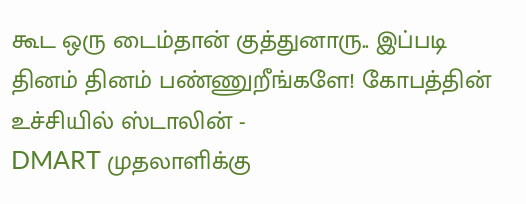கூட ஒரு டைம்தான் குத்துனாரு.. இப்படி தினம் தினம் பண்ணுறீங்களே! கோபத்தின் உச்சியில் ஸ்டாலின் -
DMART முதலாளிக்கு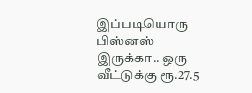இப்படியொரு பிஸ்னஸ் இருக்கா.. ஒரு வீட்டுக்கு ரூ.27.5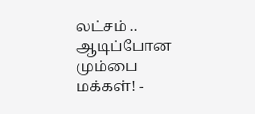லட்சம் .. ஆடிப்போன மும்பை மக்கள்! -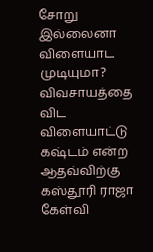சோறு இல்லைனா விளையாட முடியுமா? விவசாயத்தை விட விளையாட்டு கஷ்டம் என்ற ஆதவ்விற்கு கஸ்தூரி ராஜா கேள்வி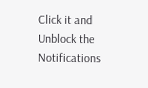Click it and Unblock the Notifications